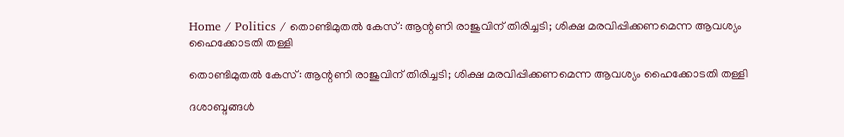Home / Politics / തൊണ്ടിമുതൽ കേസ്: ആന്റണി രാജുവിന് തിരിച്ചടി; ശിക്ഷ മരവിപ്പിക്കണമെന്ന ആവശ്യം ഹൈക്കോടതി തള്ളി

തൊണ്ടിമുതൽ കേസ്: ആന്റണി രാജുവിന് തിരിച്ചടി; ശിക്ഷ മരവിപ്പിക്കണമെന്ന ആവശ്യം ഹൈക്കോടതി തള്ളി

ദശാബ്ദങ്ങൾ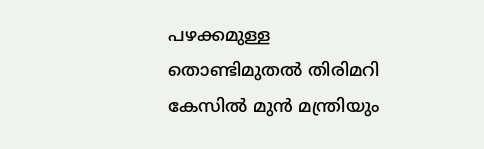പഴക്കമുള്ള തൊണ്ടിമുതൽ തിരിമറി കേസിൽ മുൻ മന്ത്രിയും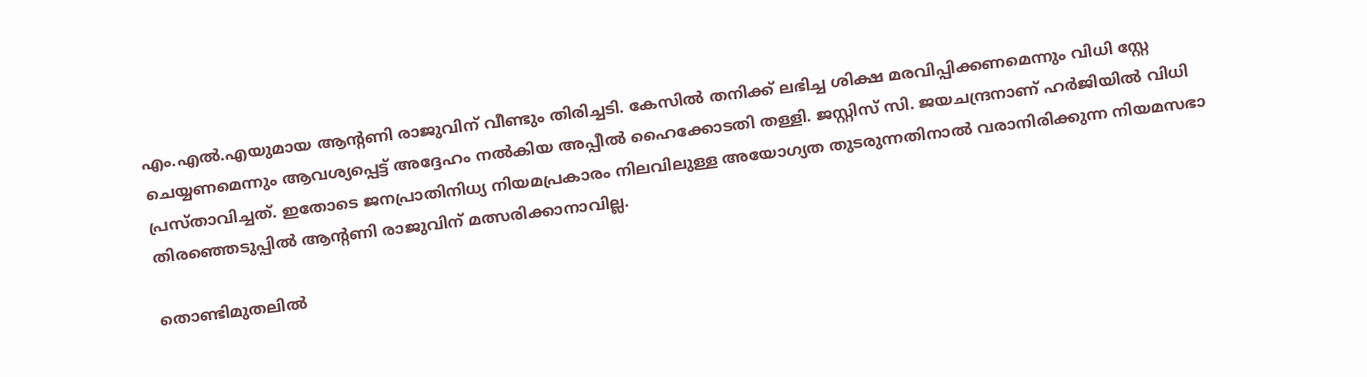എം.എൽ.എയുമായ ആന്റണി രാജുവിന് വീണ്ടും തിരിച്ചടി. കേസിൽ തനിക്ക് ലഭിച്ച ശിക്ഷ മരവിപ്പിക്കണമെന്നും വിധി സ്റ്റേ ചെയ്യണമെന്നും ആവശ്യപ്പെട്ട് അദ്ദേഹം നൽകിയ അപ്പീൽ ഹൈക്കോടതി തള്ളി. ജസ്റ്റിസ് സി. ജയചന്ദ്രനാണ് ഹർജിയിൽ വിധി പ്രസ്താവിച്ചത്. ഇതോടെ ജനപ്രാതിനിധ്യ നിയമപ്രകാരം നിലവിലുള്ള അയോഗ്യത തുടരുന്നതിനാൽ വരാനിരിക്കുന്ന നിയമസഭാ തിരഞ്ഞെടുപ്പിൽ ആന്റണി രാജുവിന് മത്സരിക്കാനാവില്ല.

തൊണ്ടിമുതലിൽ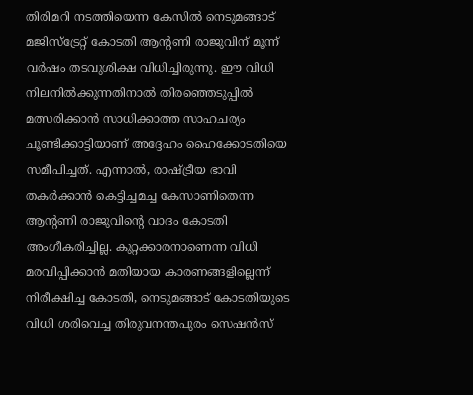തിരിമറി നടത്തിയെന്ന കേസിൽ നെടുമങ്ങാട് മജിസ്‌ട്രേറ്റ് കോടതി ആന്റണി രാജുവിന് മൂന്ന് വർഷം തടവുശിക്ഷ വിധിച്ചിരുന്നു. ഈ വിധി നിലനിൽക്കുന്നതിനാൽ തിരഞ്ഞെടുപ്പിൽ മത്സരിക്കാൻ സാധിക്കാത്ത സാഹചര്യം ചൂണ്ടിക്കാട്ടിയാണ് അദ്ദേഹം ഹൈക്കോടതിയെ സമീപിച്ചത്. എന്നാൽ, രാഷ്ട്രീയ ഭാവി തകർക്കാൻ കെട്ടിച്ചമച്ച കേസാണിതെന്ന ആന്റണി രാജുവിന്റെ വാദം കോടതി അംഗീകരിച്ചില്ല. കുറ്റക്കാരനാണെന്ന വിധി മരവിപ്പിക്കാൻ മതിയായ കാരണങ്ങളില്ലെന്ന് നിരീക്ഷിച്ച കോടതി, നെടുമങ്ങാട് കോടതിയുടെ വിധി ശരിവെച്ച തിരുവനന്തപുരം സെഷൻസ്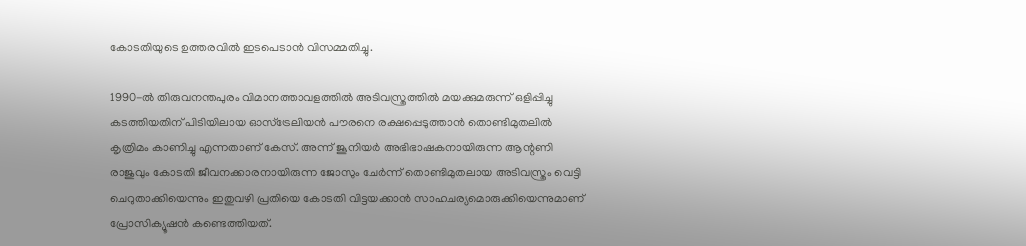കോടതിയുടെ ഉത്തരവിൽ ഇടപെടാൻ വിസമ്മതിച്ചു.

1990-ൽ തിരുവനന്തപുരം വിമാനത്താവളത്തിൽ അടിവസ്ത്രത്തിൽ മയക്കുമരുന്ന് ഒളിപ്പിച്ചു കടത്തിയതിന് പിടിയിലായ ഓസ്‌ട്രേലിയൻ പൗരനെ രക്ഷപ്പെടുത്താൻ തൊണ്ടിമുതലിൽ കൃത്രിമം കാണിച്ചു എന്നതാണ് കേസ്. അന്ന് ജൂനിയർ അഭിഭാഷകനായിരുന്ന ആന്റണി രാജുവും കോടതി ജീവനക്കാരനായിരുന്ന ജോസും ചേർന്ന് തൊണ്ടിമുതലായ അടിവസ്ത്രം വെട്ടി ചെറുതാക്കിയെന്നും ഇതുവഴി പ്രതിയെ കോടതി വിട്ടയക്കാൻ സാഹചര്യമൊരുക്കിയെന്നുമാണ് പ്രോസിക്യൂഷൻ കണ്ടെത്തിയത്.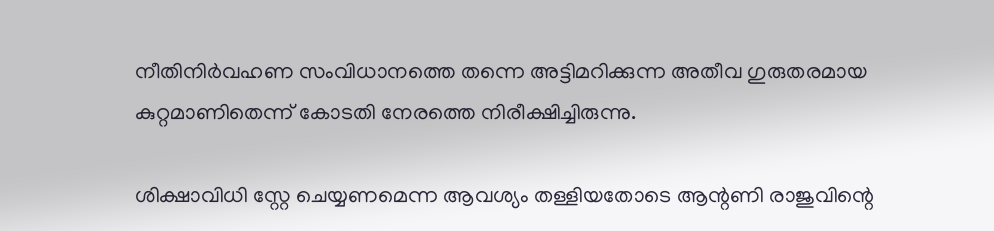നീതിനിർവഹണ സംവിധാനത്തെ തന്നെ അട്ടിമറിക്കുന്ന അതീവ ഗുരുതരമായ കുറ്റമാണിതെന്ന് കോടതി നേരത്തെ നിരീക്ഷിച്ചിരുന്നു.

ശിക്ഷാവിധി സ്റ്റേ ചെയ്യണമെന്ന ആവശ്യം തള്ളിയതോടെ ആന്റണി രാജുവിന്റെ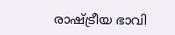രാഷ്ട്രീയ ഭാവി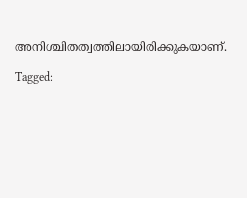അനിശ്ചിതത്വത്തിലായിരിക്കുകയാണ്.

Tagged: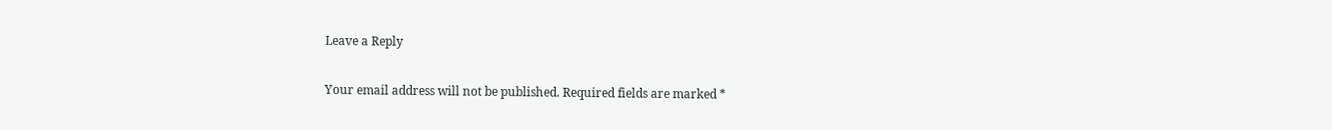Leave a Reply

Your email address will not be published. Required fields are marked *